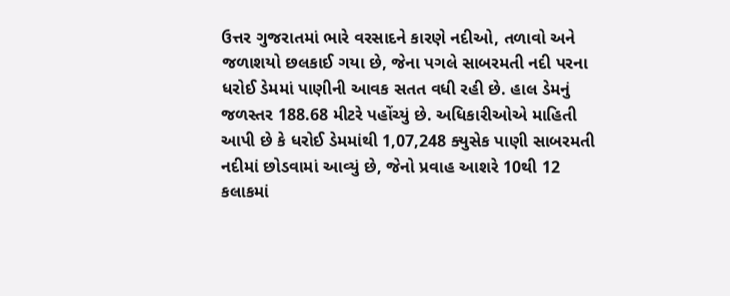ઉત્તર ગુજરાતમાં ભારે વરસાદને કારણે નદીઓ, તળાવો અને જળાશયો છલકાઈ ગયા છે, જેના પગલે સાબરમતી નદી પરના ધરોઈ ડેમમાં પાણીની આવક સતત વધી રહી છે. હાલ ડેમનું જળસ્તર 188.68 મીટરે પહોંચ્યું છે. અધિકારીઓએ માહિતી આપી છે કે ધરોઈ ડેમમાંથી 1,07,248 ક્યુસેક પાણી સાબરમતી નદીમાં છોડવામાં આવ્યું છે, જેનો પ્રવાહ આશરે 10થી 12 કલાકમાં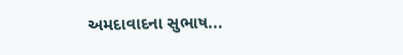અમદાવાદના સુભાષ...